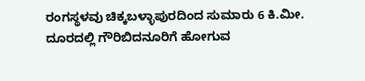ರಂಗಸ್ಥಳವು ಚಿಕ್ಕಬಳ್ಳಾಪುರದಿಂದ ಸುಮಾರು 6 ಕಿ.ಮೀ. ದೂರದಲ್ಲಿ ಗೌರಿಬಿದನೂರಿಗೆ ಹೋಗುವ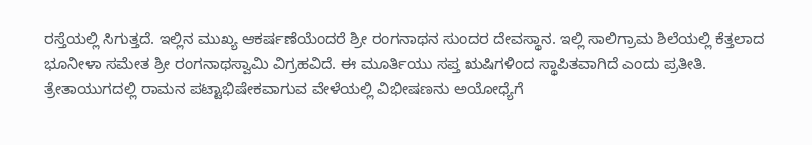ರಸ್ತೆಯಲ್ಲಿ ಸಿಗುತ್ತದೆ. ಇಲ್ಲಿನ ಮುಖ್ಯ ಆಕರ್ಷಣೆಯೆಂದರೆ ಶ್ರೀ ರಂಗನಾಥನ ಸುಂದರ ದೇವಸ್ಥಾನ. ಇಲ್ಲಿ ಸಾಲಿಗ್ರಾಮ ಶಿಲೆಯಲ್ಲಿ ಕೆತ್ತಲಾದ ಭೂನೀಳಾ ಸಮೇತ ಶ್ರೀ ರಂಗನಾಥಸ್ವಾಮಿ ವಿಗ್ರಹವಿದೆ. ಈ ಮೂರ್ತಿಯು ಸಪ್ತ ಋಷಿಗಳಿಂದ ಸ್ಥಾಪಿತವಾಗಿದೆ ಎಂದು ಪ್ರತೀತಿ. ತ್ರೇತಾಯುಗದಲ್ಲಿ ರಾಮನ ಪಟ್ಟಾಭಿಷೇಕವಾಗುವ ವೇಳೆಯಲ್ಲಿ ವಿಭೀಷಣನು ಅಯೋಧ್ಯೆಗೆ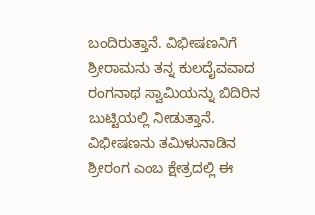ಬಂದಿರುತ್ತಾನೆ. ವಿಭೀಷಣನಿಗೆ ಶ್ರೀರಾಮನು ತನ್ನ ಕುಲದೈವವಾದ ರಂಗನಾಥ ಸ್ವಾಮಿಯನ್ನು ಬಿದಿರಿನ ಬುಟ್ಟಿಯಲ್ಲಿ ನೀಡುತ್ತಾನೆ. ವಿಭೀಷಣನು ತಮಿಳುನಾಡಿನ ಶ್ರೀರಂಗ ಎಂಬ ಕ್ಷೇತ್ರದಲ್ಲಿ ಈ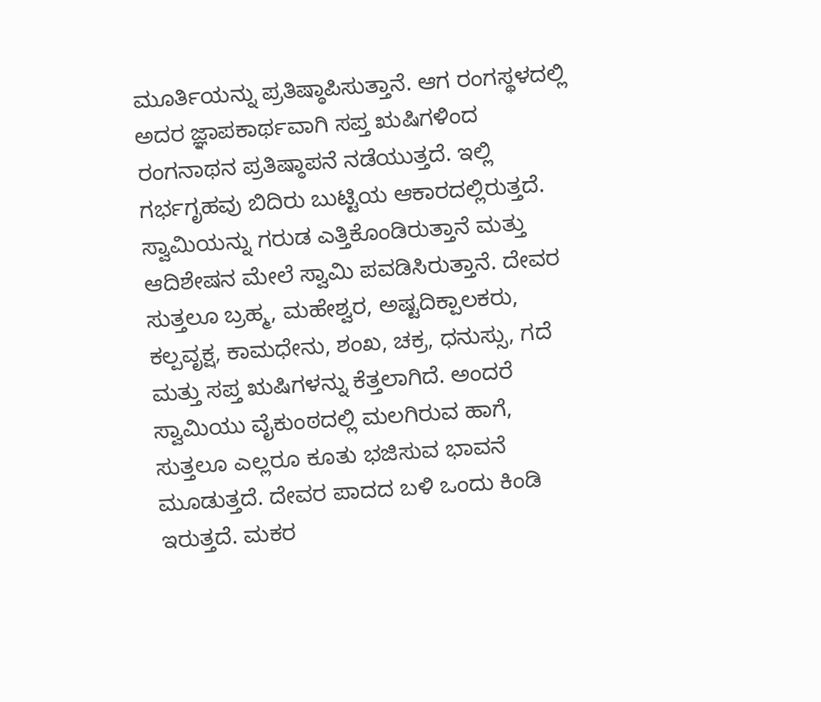ಮೂರ್ತಿಯನ್ನು ಪ್ರತಿಷ್ಠಾಪಿಸುತ್ತಾನೆ. ಆಗ ರಂಗಸ್ಥಳದಲ್ಲಿ ಅದರ ಜ್ಞಾಪಕಾರ್ಥವಾಗಿ ಸಪ್ತ ಋಷಿಗಳಿಂದ ರಂಗನಾಥನ ಪ್ರತಿಷ್ಠಾಪನೆ ನಡೆಯುತ್ತದೆ. ಇಲ್ಲಿ ಗರ್ಭಗೃಹವು ಬಿದಿರು ಬುಟ್ಟಿಯ ಆಕಾರದಲ್ಲಿರುತ್ತದೆ. ಸ್ವಾಮಿಯನ್ನು ಗರುಡ ಎತ್ತಿಕೊಂಡಿರುತ್ತಾನೆ ಮತ್ತು ಆದಿಶೇಷನ ಮೇಲೆ ಸ್ವಾಮಿ ಪವಡಿಸಿರುತ್ತಾನೆ. ದೇವರ ಸುತ್ತಲೂ ಬ್ರಹ್ಮ, ಮಹೇಶ್ವರ, ಅಷ್ಟದಿಕ್ಪಾಲಕರು, ಕಲ್ಪವೃಕ್ಷ, ಕಾಮಧೇನು, ಶಂಖ, ಚಕ್ರ, ಧನುಸ್ಸು, ಗದೆ ಮತ್ತು ಸಪ್ತ ಋಷಿಗಳನ್ನು ಕೆತ್ತಲಾಗಿದೆ. ಅಂದರೆ ಸ್ವಾಮಿಯು ವೈಕುಂಠದಲ್ಲಿ ಮಲಗಿರುವ ಹಾಗೆ, ಸುತ್ತಲೂ ಎಲ್ಲರೂ ಕೂತು ಭಜಿಸುವ ಭಾವನೆ ಮೂಡುತ್ತದೆ. ದೇವರ ಪಾದದ ಬಳಿ ಒಂದು ಕಿಂಡಿ ಇರುತ್ತದೆ. ಮಕರ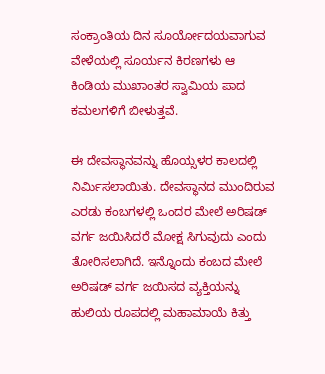ಸಂಕ್ರಾಂತಿಯ ದಿನ ಸೂರ್ಯೋದಯವಾಗುವ ವೇಳೆಯಲ್ಲಿ ಸೂರ್ಯನ ಕಿರಣಗಳು ಆ ಕಿಂಡಿಯ ಮುಖಾಂತರ ಸ್ವಾಮಿಯ ಪಾದ ಕಮಲಗಳಿಗೆ ಬೀಳುತ್ತವೆ.

ಈ ದೇವಸ್ಥಾನವನ್ನು ಹೊಯ್ಸಳರ ಕಾಲದಲ್ಲಿ ನಿರ್ಮಿಸಲಾಯಿತು. ದೇವಸ್ಥಾನದ ಮುಂದಿರುವ ಎರಡು ಕಂಬಗಳಲ್ಲಿ ಒಂದರ ಮೇಲೆ ಅರಿಷಡ್ ವರ್ಗ ಜಯಿಸಿದರೆ ಮೋಕ್ಷ ಸಿಗುವುದು ಎಂದು ತೋರಿಸಲಾಗಿದೆ. ಇನ್ನೊಂದು ಕಂಬದ ಮೇಲೆ ಅರಿಷಡ್ ವರ್ಗ ಜಯಿಸದ ವ್ಯಕ್ತಿಯನ್ನು ಹುಲಿಯ ರೂಪದಲ್ಲಿ ಮಹಾಮಾಯೆ ಕಿತ್ತು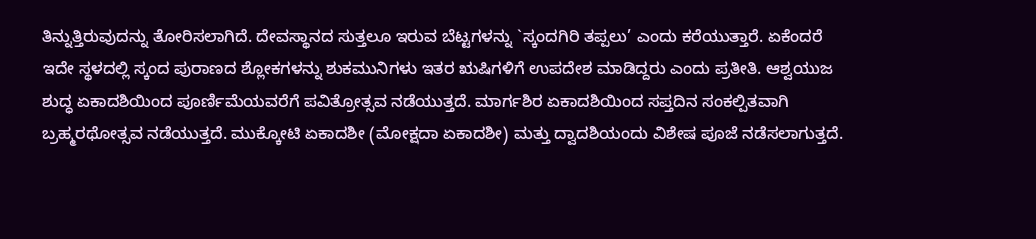ತಿನ್ನುತ್ತಿರುವುದನ್ನು ತೋರಿಸಲಾಗಿದೆ. ದೇವಸ್ಥಾನದ ಸುತ್ತಲೂ ಇರುವ ಬೆಟ್ಟಗಳನ್ನು `ಸ್ಕಂದಗಿರಿ ತಪ್ಪಲು’ ಎಂದು ಕರೆಯುತ್ತಾರೆ. ಏಕೆಂದರೆ ಇದೇ ಸ್ಥಳದಲ್ಲಿ ಸ್ಕಂದ ಪುರಾಣದ ಶ್ಲೋಕಗಳನ್ನು ಶುಕಮುನಿಗಳು ಇತರ ಋಷಿಗಳಿಗೆ ಉಪದೇಶ ಮಾಡಿದ್ದರು ಎಂದು ಪ್ರತೀತಿ. ಆಶ್ವಯುಜ ಶುದ್ಧ ಏಕಾದಶಿಯಿಂದ ಪೂರ್ಣಿಮೆಯವರೆಗೆ ಪವಿತ್ರೋತ್ಸವ ನಡೆಯುತ್ತದೆ. ಮಾರ್ಗಶಿರ ಏಕಾದಶಿಯಿಂದ ಸಪ್ತದಿನ ಸಂಕಲ್ಪಿತವಾಗಿ ಬ್ರಹ್ಮರಥೋತ್ಸವ ನಡೆಯುತ್ತದೆ. ಮುಕ್ಕೋಟಿ ಏಕಾದಶೀ (ಮೋಕ್ಷದಾ ಏಕಾದಶೀ) ಮತ್ತು ದ್ವಾದಶಿಯಂದು ವಿಶೇಷ ಪೂಜೆ ನಡೆಸಲಾಗುತ್ತದೆ.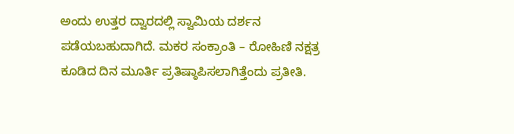ಅಂದು ಉತ್ತರ ದ್ವಾರದಲ್ಲಿ ಸ್ವಾಮಿಯ ದರ್ಶನ ಪಡೆಯಬಹುದಾಗಿದೆ. ಮಕರ ಸಂಕ್ರಾಂತಿ – ರೋಹಿಣಿ ನಕ್ಷತ್ರ ಕೂಡಿದ ದಿನ ಮೂರ್ತಿ ಪ್ರತಿಷ್ಠಾಪಿಸಲಾಗಿತ್ತೆಂದು ಪ್ರತೀತಿ.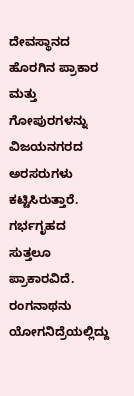ದೇವಸ್ಥಾನದ ಹೊರಗಿನ ಪ್ರಾಕಾರ ಮತ್ತು ಗೋಪುರಗಳನ್ನು ವಿಜಯನಗರದ ಅರಸರುಗಳು ಕಟ್ಟಿಸಿರುತ್ತಾರೆ. ಗರ್ಭಗೃಹದ ಸುತ್ತಲೂ ಪ್ರಾಕಾರವಿದೆ. ರಂಗನಾಥನು ಯೋಗನಿದ್ರೆಯಲ್ಲಿದ್ದು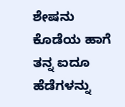ಶೇಷನು ಕೊಡೆಯ ಹಾಗೆ ತನ್ನ ಐದೂ ಹೆಡೆಗಳನ್ನು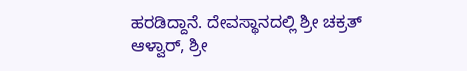ಹರಡಿದ್ದಾನೆ. ದೇವಸ್ಥಾನದಲ್ಲಿ ಶ್ರೀ ಚಕ್ರತ್ ಆಳ್ವಾರ್, ಶ್ರೀ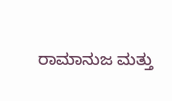ರಾಮಾನುಜ ಮತ್ತು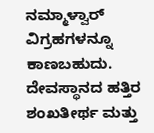ನಮ್ಮಾಳ್ವಾರ್ ವಿಗ್ರಹಗಳನ್ನೂ ಕಾಣಬಹುದು. ದೇವಸ್ಥಾನದ ಹತ್ತಿರ ಶಂಖತೀರ್ಥ ಮತ್ತು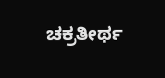ಚಕ್ರತೀರ್ಥ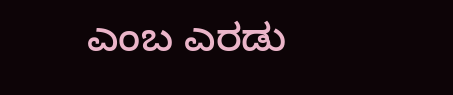ಎಂಬ ಎರಡು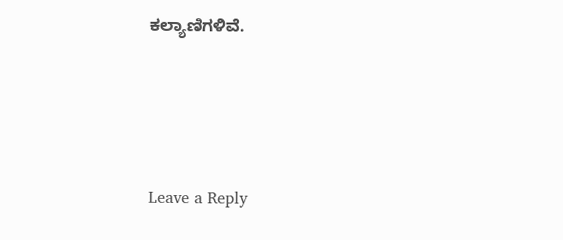ಕಲ್ಯಾಣಿಗಳಿವೆ.






Leave a Reply